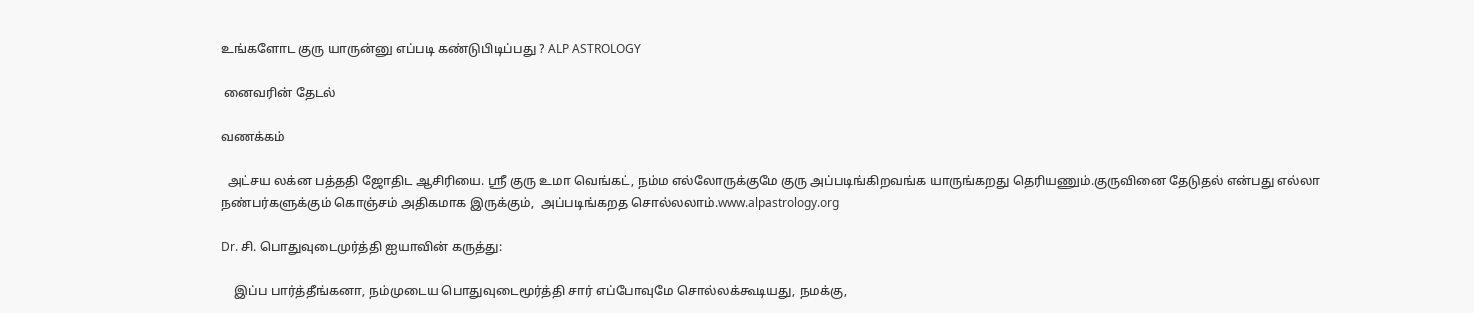உங்களோட குரு யாருன்னு எப்படி கண்டுபிடிப்பது ? ALP ASTROLOGY

 னைவரின் தேடல்

வணக்கம்

  அட்சய லக்ன பத்ததி ஜோதிட ஆசிரியை. ஸ்ரீ குரு உமா வெங்கட், நம்ம எல்லோருக்குமே குரு அப்படிங்கிறவங்க யாருங்கறது தெரியணும்.குருவினை தேடுதல் என்பது எல்லா நண்பர்களுக்கும் கொஞ்சம் அதிகமாக இருக்கும்,  அப்படிங்கறத சொல்லலாம்.www.alpastrology.org

Dr. சி. பொதுவுடைமுர்த்தி ஐயாவின் கருத்து:

    இப்ப பார்த்தீங்கனா, நம்முடைய பொதுவுடைமூர்த்தி சார் எப்போவுமே சொல்லக்கூடியது, நமக்கு,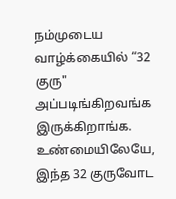நம்முடைய வாழ்க்கையில் “32 குரு" அப்படிங்கிறவங்க  இருக்கிறாங்க. உண்மையிலேயே, இந்த 32 குருவோட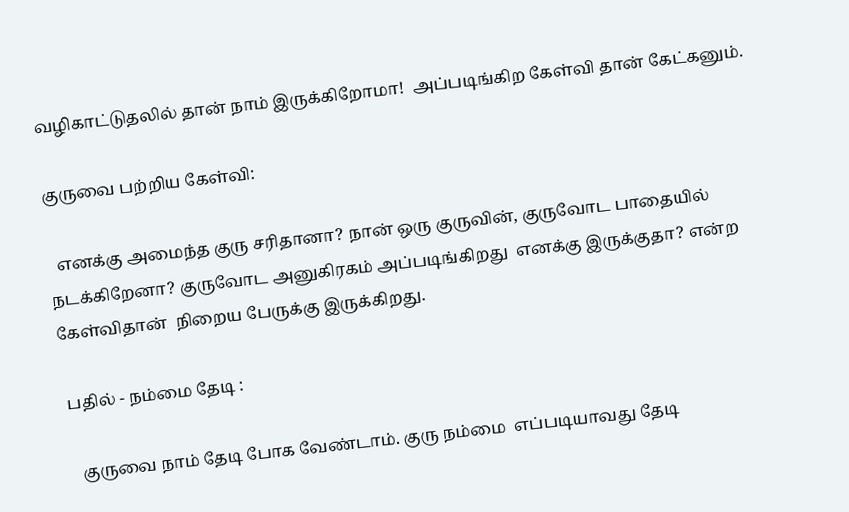வழிகாட்டுதலில் தான் நாம் இருக்கிறோமா!  அப்படிங்கிற கேள்வி தான் கேட்கனும்.

குருவை பற்றிய கேள்வி:

  எனக்கு அமைந்த குரு சரிதானா? நான் ஒரு குருவின், குருவோட பாதையில் நடக்கிறேனா? குருவோட அனுகிரகம் அப்படிங்கிறது  எனக்கு இருக்குதா? என்ற  கேள்விதான்  நிறைய பேருக்கு இருக்கிறது.

 பதில் - நம்மை தேடி :

   குருவை நாம் தேடி போக வேண்டாம். குரு நம்மை  எப்படியாவது தேடி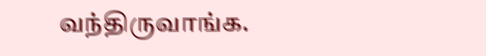வந்திருவாங்க.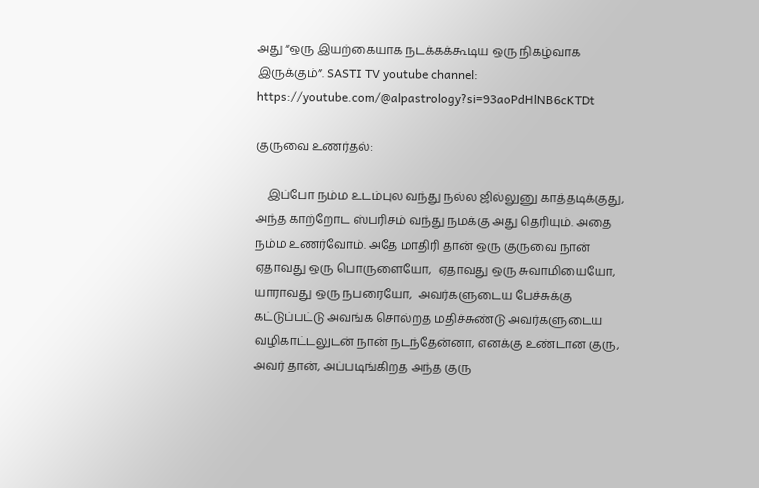அது “ஒரு இயற்கையாக நடக்கக்கூடிய ஒரு நிகழ்வாக இருக்கும்”. SASTI TV youtube channel: https://youtube.com/@alpastrology?si=93aoPdHlNB6cKTDt

குருவை உணர்தல்:

    இப்போ நம்ம உடம்புல வந்து நல்ல ஜில்லுனு காத்தடிக்குது, அந்த காற்றோட ஸ்பரிசம் வந்து நமக்கு அது தெரியும். அதை நம்ம உணர்வோம். அதே மாதிரி தான் ஒரு குருவை நான் ஏதாவது ஒரு பொருளையோ,  ஏதாவது ஒரு சுவாமியையோ, யாராவது ஒரு நபரையோ,  அவர்களுடைய பேச்சுக்கு கட்டுப்பட்டு அவங்க சொல்றத மதிச்சுண்டு அவர்களுடைய வழிகாட்டலுடன் நான் நடந்தேன்னா, எனக்கு உண்டான குரு, அவர் தான், அப்படிங்கிறத அந்த குரு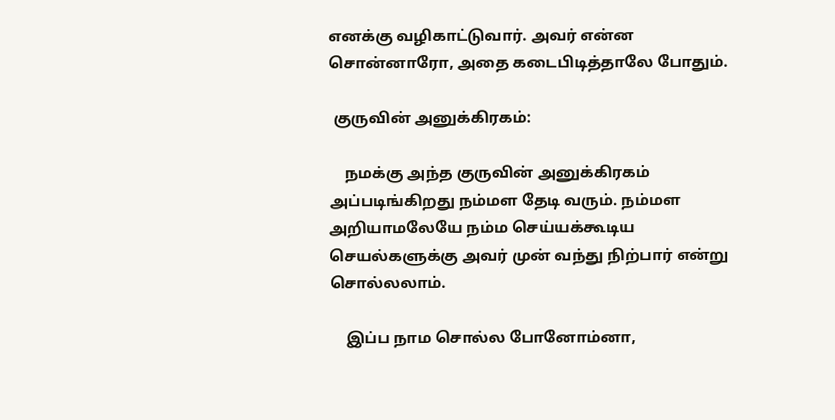எனக்கு வழிகாட்டுவார். அவர் என்ன சொன்னாரோ, அதை கடைபிடித்தாலே போதும்.

 குருவின் அனுக்கிரகம்:

    நமக்கு அந்த குருவின் அனுக்கிரகம் அப்படிங்கிறது நம்மள தேடி வரும். நம்மள அறியாமலேயே நம்ம செய்யக்கூடிய செயல்களுக்கு அவர் முன் வந்து நிற்பார் என்று சொல்லலாம்.

    இப்ப நாம சொல்ல போனோம்னா,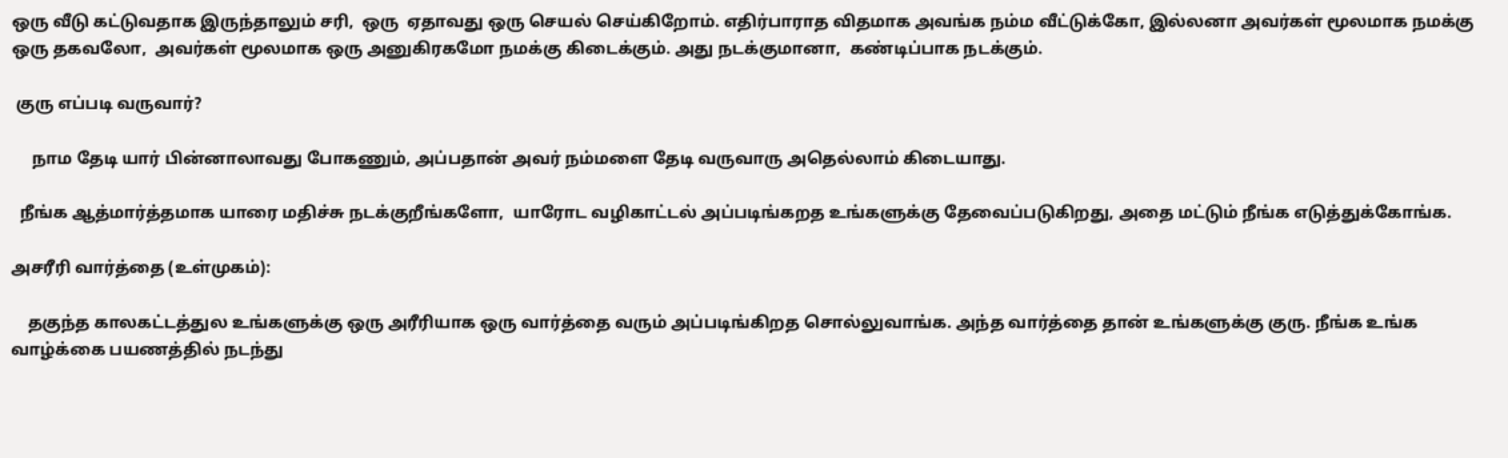ஒரு வீடு கட்டுவதாக இருந்தாலும் சரி,  ஒரு  ஏதாவது ஒரு செயல் செய்கிறோம். எதிர்பாராத விதமாக அவங்க நம்ம வீட்டுக்கோ, இல்லனா அவர்கள் மூலமாக நமக்கு ஒரு தகவலோ,  அவர்கள் மூலமாக ஒரு அனுகிரகமோ நமக்கு கிடைக்கும். அது நடக்குமானா,  கண்டிப்பாக நடக்கும்.

 குரு எப்படி வருவார்?

     நாம தேடி யார் பின்னாலாவது போகணும், அப்பதான் அவர் நம்மளை தேடி வருவாரு அதெல்லாம் கிடையாது.

  நீங்க ஆத்மார்த்தமாக யாரை மதிச்சு நடக்குறீங்களோ,  யாரோட வழிகாட்டல் அப்படிங்கறத உங்களுக்கு தேவைப்படுகிறது, அதை மட்டும் நீங்க எடுத்துக்கோங்க.

அசரீரி வார்த்தை (உள்முகம்):

    தகுந்த காலகட்டத்துல உங்களுக்கு ஒரு அரீரியாக ஒரு வார்த்தை வரும் அப்படிங்கிறத சொல்லுவாங்க. அந்த வார்த்தை தான் உங்களுக்கு குரு. நீங்க உங்க வாழ்க்கை பயணத்தில் நடந்து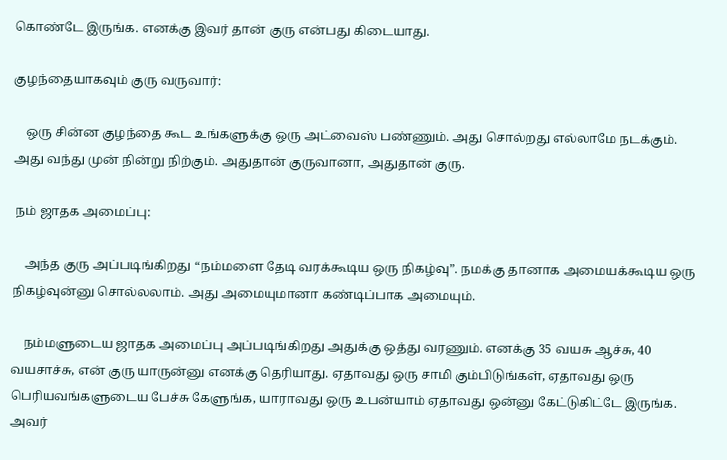கொண்டே இருங்க. எனக்கு இவர் தான் குரு என்பது கிடையாது.

குழந்தையாகவும் குரு வருவார்:

    ஒரு சின்ன குழந்தை கூட உங்களுக்கு ஒரு அட்வைஸ் பண்ணும். அது சொல்றது எல்லாமே நடக்கும். அது வந்து முன் நின்று நிற்கும். அதுதான் குருவானா, அதுதான் குரு.

 நம் ஜாதக அமைப்பு:

    அந்த குரு அப்படிங்கிறது “நம்மளை தேடி வரக்கூடிய ஒரு நிகழ்வு”. நமக்கு தானாக அமையக்கூடிய ஒரு நிகழ்வுன்னு சொல்லலாம். அது அமையுமானா கண்டிப்பாக அமையும்.

    நம்மளுடைய ஜாதக அமைப்பு அப்படிங்கிறது அதுக்கு ஒத்து வரணும். எனக்கு 35 வயசு ஆச்சு, 40 வயசாச்சு, என் குரு யாருன்னு எனக்கு தெரியாது. ஏதாவது ஒரு சாமி கும்பிடுங்கள், ஏதாவது ஒரு பெரியவங்களுடைய பேச்சு கேளுங்க, யாராவது ஒரு உபன்யாம் ஏதாவது ஒன்னு கேட்டுகிட்டே இருங்க. அவர்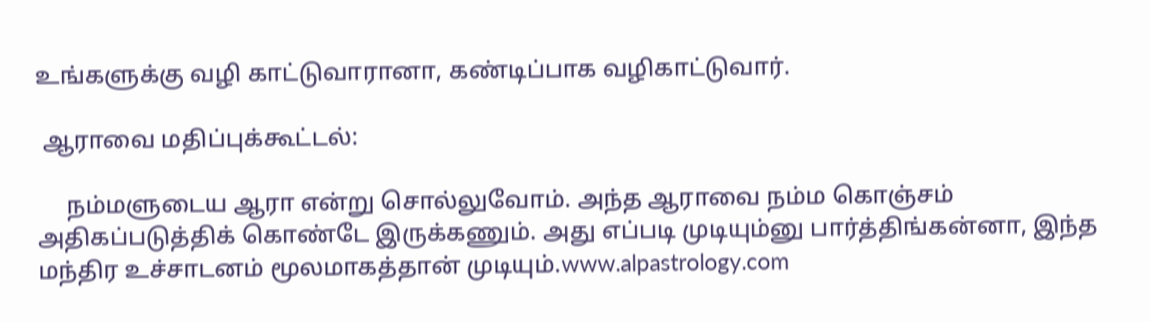உங்களுக்கு வழி காட்டுவாரானா, கண்டிப்பாக வழிகாட்டுவார்.

 ஆராவை மதிப்புக்கூட்டல்:

     நம்மளுடைய ஆரா என்று சொல்லுவோம். அந்த ஆராவை நம்ம கொஞ்சம் அதிகப்படுத்திக் கொண்டே இருக்கணும். அது எப்படி முடியும்னு பார்த்திங்கன்னா, இந்த மந்திர உச்சாடனம் மூலமாகத்தான் முடியும்.www.alpastrology.com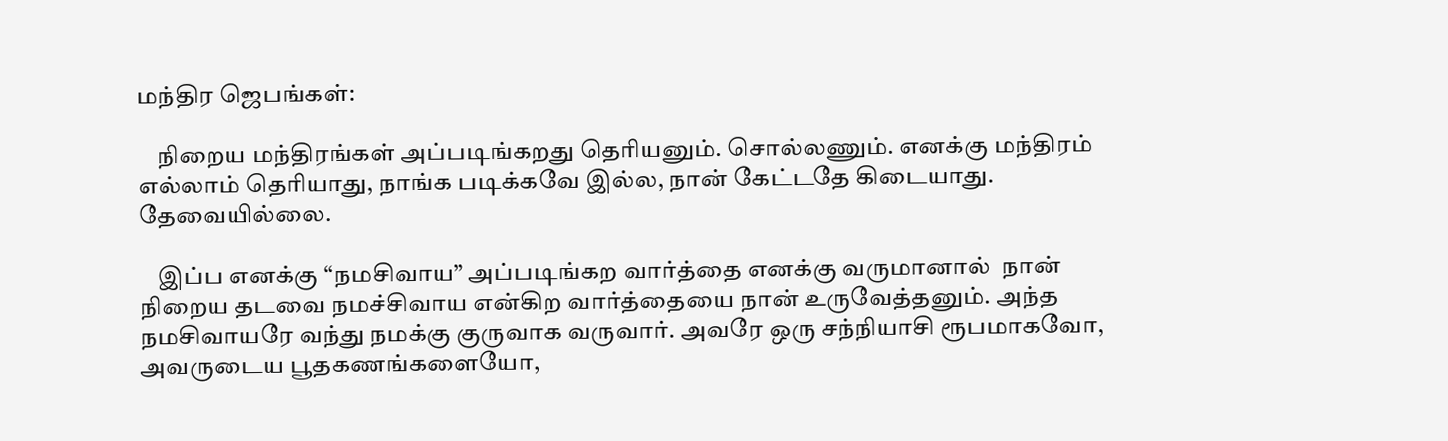மந்திர ஜெபங்கள்:

    நிறைய மந்திரங்கள் அப்படிங்கறது தெரியனும். சொல்லணும். எனக்கு மந்திரம் எல்லாம் தெரியாது, நாங்க படிக்கவே இல்ல, நான் கேட்டதே கிடையாது. தேவையில்லை.

    இப்ப எனக்கு “நமசிவாய” அப்படிங்கற வார்த்தை எனக்கு வருமானால்  நான் நிறைய தடவை நமச்சிவாய என்கிற வார்த்தையை நான் உருவேத்தனும். அந்த நமசிவாயரே வந்து நமக்கு குருவாக வருவார். அவரே ஒரு சந்நியாசி ரூபமாகவோ,  அவருடைய பூதகணங்களையோ,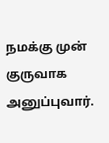நமக்கு முன் குருவாக அனுப்புவார்.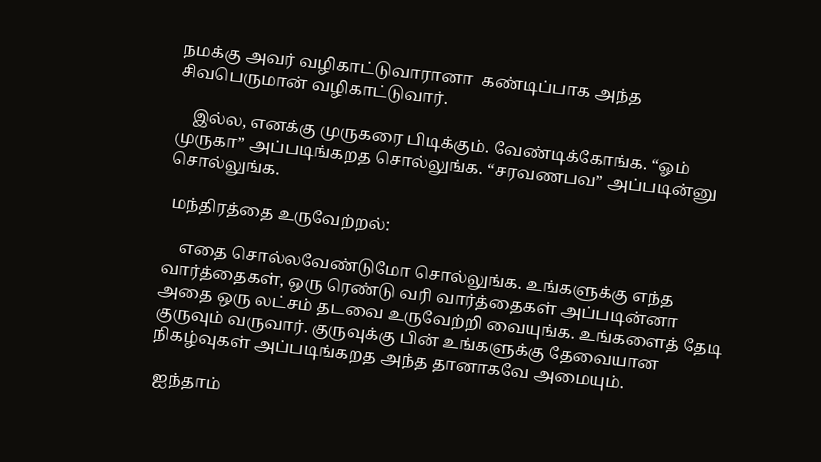நமக்கு அவர் வழிகாட்டுவாரானா  கண்டிப்பாக அந்த சிவபெருமான் வழிகாட்டுவார்.

    இல்ல, எனக்கு முருகரை பிடிக்கும். வேண்டிக்கோங்க. “ஓம் முருகா” அப்படிங்கறத சொல்லுங்க. “சரவணபவ” அப்படின்னு சொல்லுங்க.

 மந்திரத்தை உருவேற்றல்:

    எதை சொல்லவேண்டுமோ சொல்லுங்க. உங்களுக்கு எந்த வார்த்தைகள், ஒரு ரெண்டு வரி வார்த்தைகள் அப்படின்னா அதை ஒரு லட்சம் தடவை உருவேற்றி வையுங்க. உங்களைத் தேடி குருவும் வருவார். குருவுக்கு பின் உங்களுக்கு தேவையான நிகழ்வுகள் அப்படிங்கறத அந்த தானாகவே அமையும்.

 ஐந்தாம்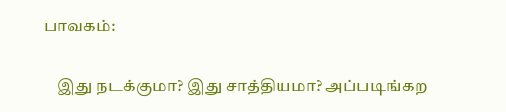பாவகம்:

    இது நடக்குமா? இது சாத்தியமா? அப்படிங்கற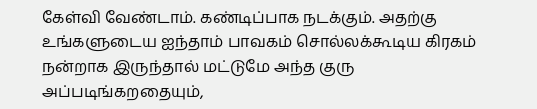கேள்வி வேண்டாம். கண்டிப்பாக நடக்கும். அதற்கு உங்களுடைய ஐந்தாம் பாவகம் சொல்லக்கூடிய கிரகம் நன்றாக இருந்தால் மட்டுமே அந்த குரு அப்படிங்கறதையும்,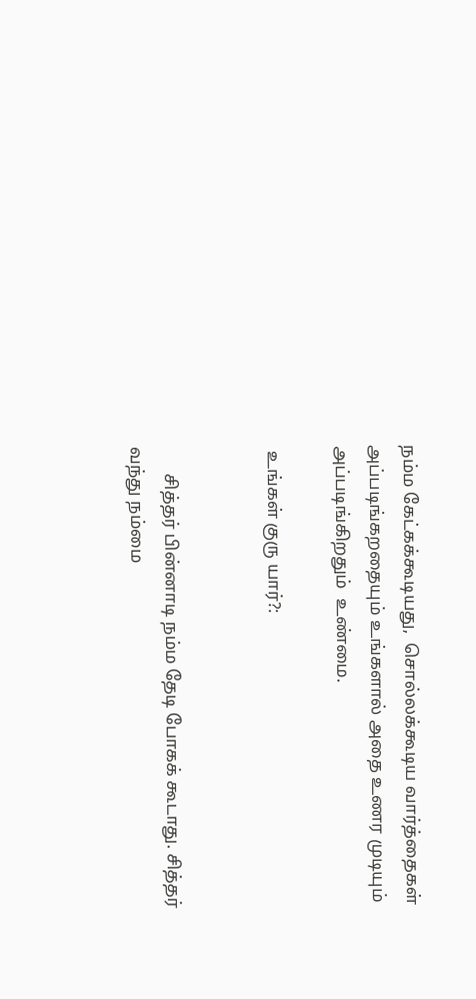நம்ம கேட்கக்கூடியது,  சொல்லக்கூடிய வார்த்தைகள் அப்படிங்கறதையும் உங்களால் அதை உணர முடியும் அப்படிங்கிறதும்  உண்மை.

 உங்கள் குரு யார்?:


      சித்தர் பின்னாடி நம்ம தேடி போகக் கூடாது. சித்தர் வந்து நம்மை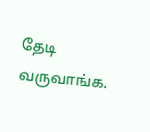தேடி வருவாங்க.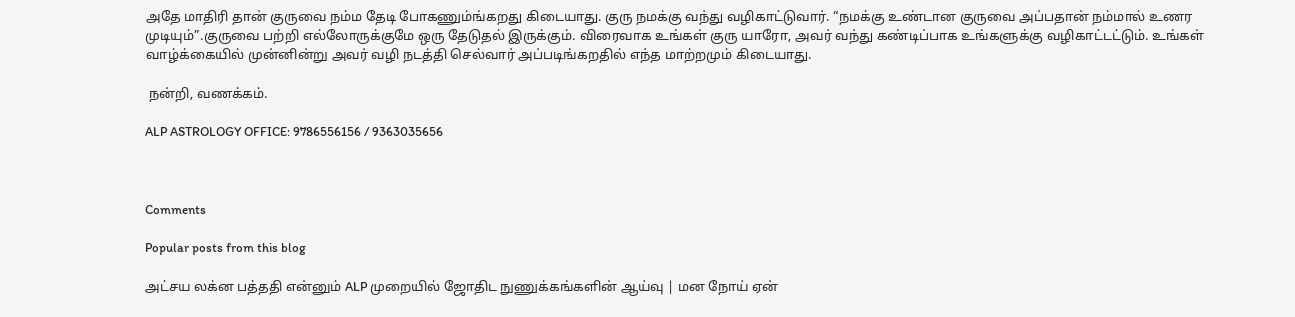அதே மாதிரி தான் குருவை நம்ம தேடி போகணும்ங்கறது கிடையாது. குரு நமக்கு வந்து வழிகாட்டுவார். “நமக்கு உண்டான குருவை அப்பதான் நம்மால் உணர முடியும்”.குருவை பற்றி எல்லோருக்குமே ஒரு தேடுதல் இருக்கும். விரைவாக உங்கள் குரு யாரோ, அவர் வந்து கண்டிப்பாக உங்களுக்கு வழிகாட்டட்டும். உங்கள் வாழ்க்கையில் முன்னின்று அவர் வழி நடத்தி செல்வார் அப்படிங்கறதில் எந்த மாற்றமும் கிடையாது.

 நன்றி, வணக்கம்.

ALP ASTROLOGY OFFICE: 9786556156 / 9363035656



Comments

Popular posts from this blog

அட்சய லக்ன பத்ததி என்னும் ALP முறையில் ஜோதிட நுணுக்கங்களின் ஆய்வு | மன நோய் ஏன்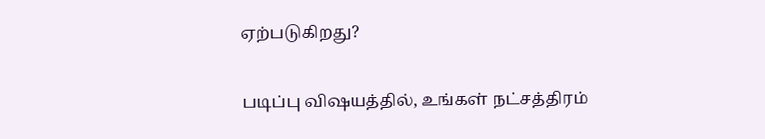ஏற்படுகிறது?

படிப்பு விஷயத்தில், உங்கள் நட்சத்திரம்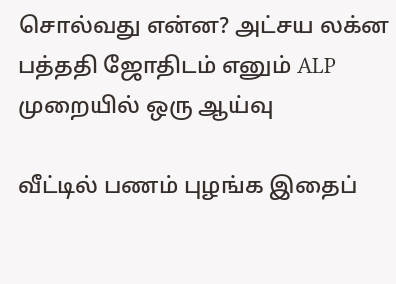சொல்வது என்ன? அட்சய லக்ன பத்ததி ஜோதிடம் எனும் ALP முறையில் ஒரு ஆய்வு

வீட்டில் பணம் புழங்க இதைப்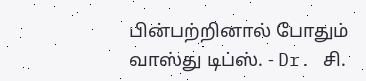பின்பற்றினால் போதும் வாஸ்து டிப்ஸ். - Dr. சி.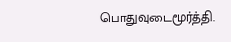பொதுவுடைமூர்த்தி.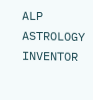ALP ASTROLOGY INVENTOR